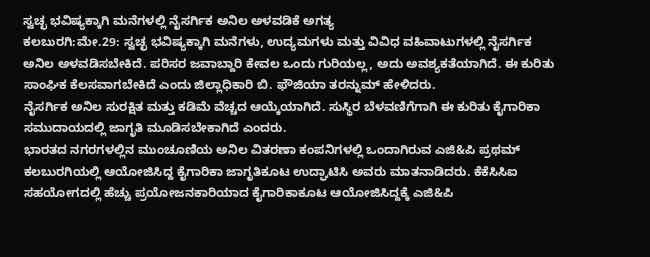ಸ್ವಚ್ಛ ಭವಿಷ್ಯಕ್ಕಾಗಿ ಮನೆಗಳಲ್ಲಿ ನೈಸರ್ಗಿಕ ಅನಿಲ ಅಳವಡಿಕೆ ಅಗತ್ಯ
ಕಲಬುರಗಿ:ಮೇ.29: ಸ್ವಚ್ಛ ಭವಿಷ್ಯಕ್ಕಾಗಿ ಮನೆಗಳು, ಉದ್ಯಮಗಳು ಮತ್ತು ವಿವಿಧ ವಹಿವಾಟುಗಳಲ್ಲಿ ನೈಸರ್ಗಿಕ ಅನಿಲ ಅಳವಡಿಸಬೇಕಿದೆ. ಪರಿಸರ ಜವಾಬ್ದಾರಿ ಕೇವಲ ಒಂದು ಗುರಿಯಲ್ಲ, ಅದು ಅವಶ್ಯಕತೆಯಾಗಿದೆ. ಈ ಕುರಿತು ಸಾಂಘಿಕ ಕೆಲಸವಾಗಬೇಕಿದೆ ಎಂದು ಜಿಲ್ಲಾಧಿಕಾರಿ ಬಿ. ಫೌಜಿಯಾ ತರನ್ನುಮ್ ಹೇಳಿದರು.
ನೈಸರ್ಗಿಕ ಅನಿಲ ಸುರಕ್ಷಿತ ಮತ್ತು ಕಡಿಮೆ ವೆಚ್ಚದ ಆಯ್ಕೆಯಾಗಿದೆ. ಸುಸ್ಥಿರ ಬೆಳವಣಿಗೆಗಾಗಿ ಈ ಕುರಿತು ಕೈಗಾರಿಕಾ ಸಮುದಾಯದಲ್ಲಿ ಜಾಗೃತಿ ಮೂಡಿಸಬೇಕಾಗಿದೆ ಎಂದರು.
ಭಾರತದ ನಗರಗಳಲ್ಲಿನ ಮುಂಚೂಣಿಯ ಅನಿಲ ವಿತರಣಾ ಕಂಪನಿಗಳಲ್ಲಿ ಒಂದಾಗಿರುವ ಎಜಿ&ಪಿ ಪ್ರಥಮ್ ಕಲಬುರಗಿಯಲ್ಲಿ ಆಯೋಜಿಸಿದ್ದ ಕೈಗಾರಿಕಾ ಜಾಗೃತಿಕೂಟ ಉದ್ಘಾಟಿಸಿ ಅವರು ಮಾತನಾಡಿದರು. ಕೆಕೆಸಿಸಿಐ ಸಹಯೋಗದಲ್ಲಿ ಹೆಚ್ಚು ಪ್ರಯೋಜನಕಾರಿಯಾದ ಕೈಗಾರಿಕಾಕೂಟ ಆಯೋಜಿಸಿದ್ದಕ್ಕೆ ಎಜಿ&ಪಿ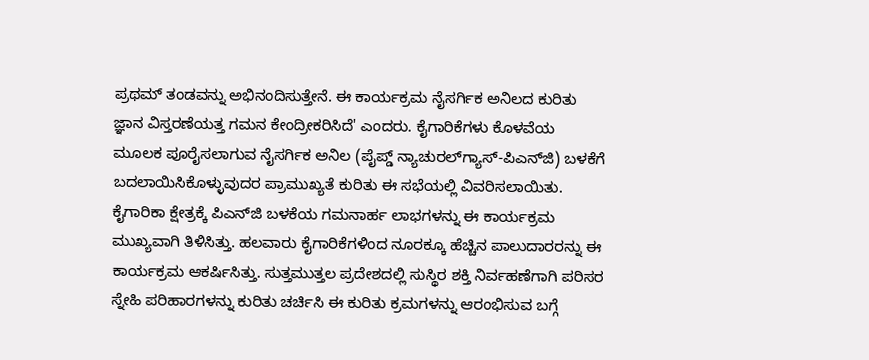ಪ್ರಥಮ್ ತಂಡವನ್ನು ಅಭಿನಂದಿಸುತ್ತೇನೆ. ಈ ಕಾರ್ಯಕ್ರಮ ನೈಸರ್ಗಿಕ ಅನಿಲದ ಕುರಿತು ಜ್ಞಾನ ವಿಸ್ತರಣೆಯತ್ತ ಗಮನ ಕೇಂದ್ರೀಕರಿಸಿದೆ' ಎಂದರು. ಕೈಗಾರಿಕೆಗಳು ಕೊಳವೆಯ ಮೂಲಕ ಪೂರೈಸಲಾಗುವ ನೈಸರ್ಗಿಕ ಅನಿಲ (ಪೈಪ್ಡ್ ನ್ಯಾಚುರಲ್‍ಗ್ಯಾಸ್-ಪಿಎನ್‍ಜಿ) ಬಳಕೆಗೆ ಬದಲಾಯಿಸಿಕೊಳ್ಳುವುದರ ಪ್ರಾಮುಖ್ಯತೆ ಕುರಿತು ಈ ಸಭೆಯಲ್ಲಿ ವಿವರಿಸಲಾಯಿತು. ಕೈಗಾರಿಕಾ ಕ್ಷೇತ್ರಕ್ಕೆ ಪಿಎನ್‍ಜಿ ಬಳಕೆಯ ಗಮನಾರ್ಹ ಲಾಭಗಳನ್ನು ಈ ಕಾರ್ಯಕ್ರಮ ಮುಖ್ಯವಾಗಿ ತಿಳಿಸಿತ್ತು. ಹಲವಾರು ಕೈಗಾರಿಕೆಗಳಿಂದ ನೂರಕ್ಕೂ ಹೆಚ್ಚಿನ ಪಾಲುದಾರರನ್ನು ಈ ಕಾರ್ಯಕ್ರಮ ಆಕರ್ಷಿಸಿತ್ತು. ಸುತ್ತಮುತ್ತಲ ಪ್ರದೇಶದಲ್ಲಿ ಸುಸ್ಥಿರ ಶಕ್ತಿ ನಿರ್ವಹಣೆಗಾಗಿ ಪರಿಸರ ಸ್ನೇಹಿ ಪರಿಹಾರಗಳನ್ನು ಕುರಿತು ಚರ್ಚಿಸಿ ಈ ಕುರಿತು ಕ್ರಮಗಳನ್ನು ಆರಂಭಿಸುವ ಬಗ್ಗೆ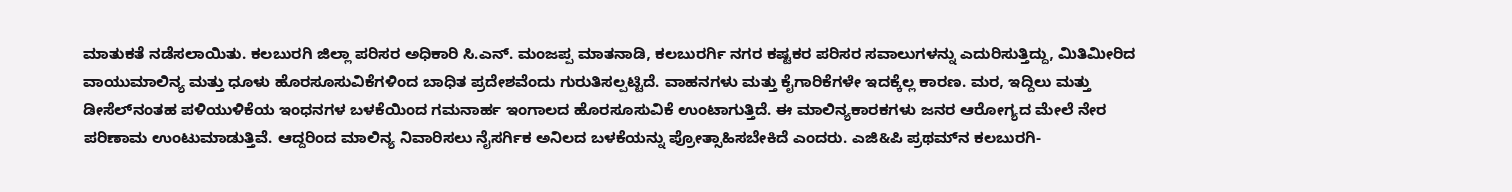ಮಾತುಕತೆ ನಡೆಸಲಾಯಿತು. ಕಲಬುರಗಿ ಜಿಲ್ಲಾ ಪರಿಸರ ಅಧಿಕಾರಿ ಸಿ.ಎನ್. ಮಂಜಪ್ಪ ಮಾತನಾಡಿ, ಕಲಬುರರ್ಗಿ ನಗರ ಕಷ್ಟಕರ ಪರಿಸರ ಸವಾಲುಗಳನ್ನು ಎದುರಿಸುತ್ತಿದ್ದು, ಮಿತಿಮೀರಿದ ವಾಯುಮಾಲಿನ್ಯ ಮತ್ತು ಧೂಳು ಹೊರಸೂಸುವಿಕೆಗಳಿಂದ ಬಾಧಿತ ಪ್ರದೇಶವೆಂದು ಗುರುತಿಸಲ್ಪಟ್ಟಿದೆ. ವಾಹನಗಳು ಮತ್ತು ಕೈಗಾರಿಕೆಗಳೇ ಇದಕ್ಕೆಲ್ಲ ಕಾರಣ. ಮರ, ಇದ್ದಿಲು ಮತ್ತು ಡೀಸೆಲ್‍ನಂತಹ ಪಳಿಯುಳಿಕೆಯ ಇಂಧನಗಳ ಬಳಕೆಯಿಂದ ಗಮನಾರ್ಹ ಇಂಗಾಲದ ಹೊರಸೂಸುವಿಕೆ ಉಂಟಾಗುತ್ತಿದೆ. ಈ ಮಾಲಿನ್ಯಕಾರಕಗಳು ಜನರ ಆರೋಗ್ಯದ ಮೇಲೆ ನೇರ ಪರಿಣಾಮ ಉಂಟುಮಾಡುತ್ತಿವೆ. ಆದ್ದರಿಂದ ಮಾಲಿನ್ಯ ನಿವಾರಿಸಲು ನೈಸರ್ಗಿಕ ಅನಿಲದ ಬಳಕೆಯನ್ನು ಪ್ರೋತ್ಸಾಹಿಸಬೇಕಿದೆ ಎಂದರು. ಎಜಿ&ಪಿ ಪ್ರಥಮ್‍ನ ಕಲಬುರಗಿ-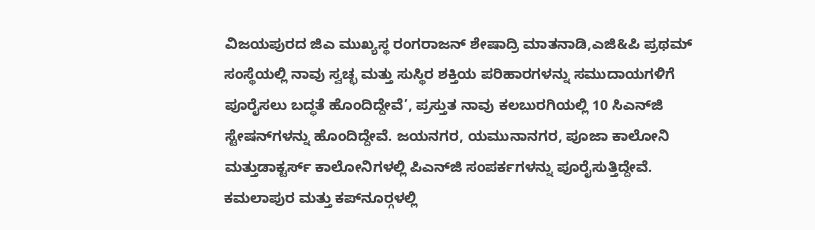ವಿಜಯಪುರದ ಜಿಎ ಮುಖ್ಯಸ್ಥ ರಂಗರಾಜನ್ ಶೇಷಾದ್ರಿ ಮಾತನಾಡಿ,ಎಜಿ&ಪಿ ಪ್ರಥಮ್ ಸಂಸ್ಥೆಯಲ್ಲಿ ನಾವು ಸ್ವಚ್ಛ ಮತ್ತು ಸುಸ್ಥಿರ ಶಕ್ತಿಯ ಪರಿಹಾರಗಳನ್ನು ಸಮುದಾಯಗಳಿಗೆ ಪೂರೈಸಲು ಬದ್ಧತೆ ಹೊಂದಿದ್ದೇವೆ’, ಪ್ರಸ್ತುತ ನಾವು ಕಲಬುರಗಿಯಲ್ಲಿ 10 ಸಿಎನ್‍ಜಿ ಸ್ಟೇಷನ್‍ಗಳನ್ನು ಹೊಂದಿದ್ದೇವೆ. ಜಯನಗರ, ಯಮುನಾನಗರ, ಪೂಜಾ ಕಾಲೋನಿ ಮತ್ತುಡಾಕ್ಟರ್ಸ್ ಕಾಲೋನಿಗಳಲ್ಲಿ ಪಿಎನ್‍ಜಿ ಸಂಪರ್ಕಗಳನ್ನು ಪೂರೈಸುತ್ತಿದ್ದೇವೆ. ಕಮಲಾಪುರ ಮತ್ತು ಕಪ್‍ನೂರ್‍ಗಳಲ್ಲಿ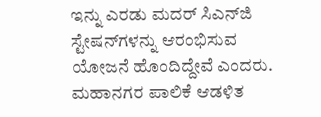ಇನ್ನು ಎರಡು ಮದರ್ ಸಿಎನ್‍ಜಿ ಸ್ಟೇಷನ್‍ಗಳನ್ನು ಆರಂಭಿಸುವ ಯೋಜನೆ ಹೊಂದಿದ್ದೇವೆ ಎಂದರು.
ಮಹಾನಗರ ಪಾಲಿಕೆ ಆಡಳಿತ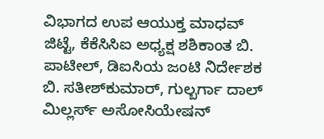ವಿಭಾಗದ ಉಪ ಆಯುಕ್ತ ಮಾಧವ್ ಜಿಟ್ಟೆ, ಕೆಕೆಸಿಸಿಐ ಅಧ್ಯಕ್ಷ ಶಶಿಕಾಂತ ಬಿ. ಪಾಟೀಲ್, ಡಿಐಸಿಯ ಜಂಟಿ ನಿರ್ದೇಶಕ ಬಿ. ಸತೀಶ್‍ಕುಮಾರ್, ಗುಲ್ಬರ್ಗಾ ದಾಲ್ ಮಿಲ್ಲರ್ಸ್ ಅಸೋಸಿಯೇಷನ್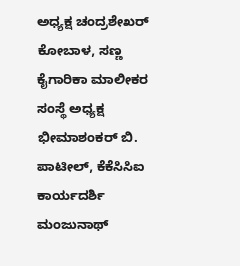ಅಧ್ಯಕ್ಷ ಚಂದ್ರಶೇಖರ್ ಕೋಬಾಳ, ಸಣ್ಣ ಕೈಗಾರಿಕಾ ಮಾಲೀಕರ ಸಂಸ್ಥೆ ಅಧ್ಯಕ್ಷ ಭೀಮಾಶಂಕರ್ ಬಿ. ಪಾಟೀಲ್, ಕೆಕೆಸಿಸಿಐ ಕಾರ್ಯದರ್ಶಿ ಮಂಜುನಾಥ್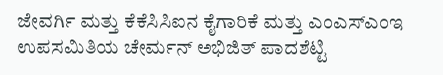ಜೇವರ್ಗಿ ಮತ್ತು ಕೆಕೆಸಿಸಿಐನ ಕೈಗಾರಿಕೆ ಮತ್ತು ಎಂಎಸ್‍ಎಂಇ ಉಪಸಮಿತಿಯ ಚೇರ್ಮನ್ ಅಭಿಜಿತ್ ಪಾದಶೆಟ್ಟಿ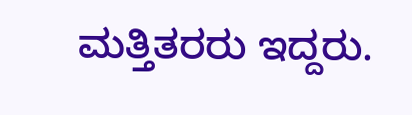ಮತ್ತಿತರರು ಇದ್ದರು.